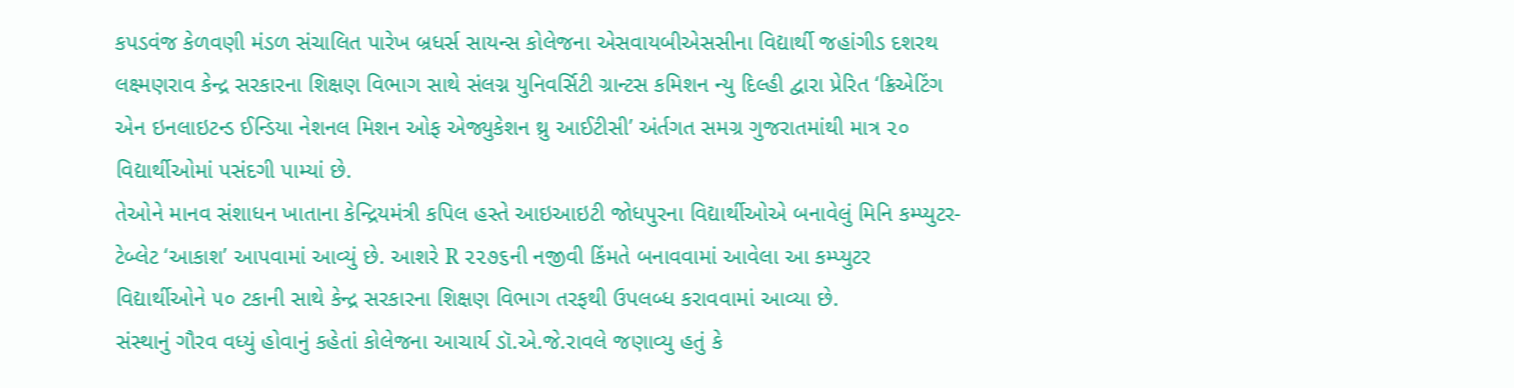કપડવંજ કેળવણી મંડળ સંચાલિત પારેખ બ્રધર્સ સાયન્સ કોલેજના એસવાયબીએસસીના વિદ્યાર્થી જહાંગીડ દશરથ લક્ષ્મણરાવ કેન્દ્ર સરકારના શિક્ષણ વિભાગ સાથે સંલગ્ન યુનિવર્સિટી ગ્રાન્ટસ કમિશન ન્યુ દિલ્હી દ્વારા પ્રેરિત ‘ક્રિએટિંગ એન ઇનલાઇટન્ડ ઈન્ડિયા નેશનલ મિશન ઓફ એજ્યુકેશન થ્રુ આઈટીસી’ અંર્તગત સમગ્ર ગુજરાતમાંથી માત્ર ૨૦ વિદ્યાર્થીઓમાં પસંદગી પામ્યાં છે.
તેઓને માનવ સંશાધન ખાતાના કેન્દ્રિયમંત્રી કપિલ હસ્તે આઇઆઇટી જોધપુરના વિદ્યાર્થીઓએ બનાવેલું મિનિ કમ્પ્યુટર-ટેબ્લેટ ‘આકાશ’ આપવામાં આવ્યું છે. આશરે R ૨૨૭૬ની નજીવી કિંમતે બનાવવામાં આવેલા આ કમ્પ્યુટર વિદ્યાર્થીઓને ૫૦ ટકાની સાથે કેન્દ્ર સરકારના શિક્ષણ વિભાગ તરફથી ઉપલબ્ધ કરાવવામાં આવ્યા છે.
સંસ્થાનું ગૌરવ વધ્યું હોવાનું કહેતાં કોલેજના આચાર્ય ડૉ.એ.જે.રાવલે જણાવ્યુ હતું કે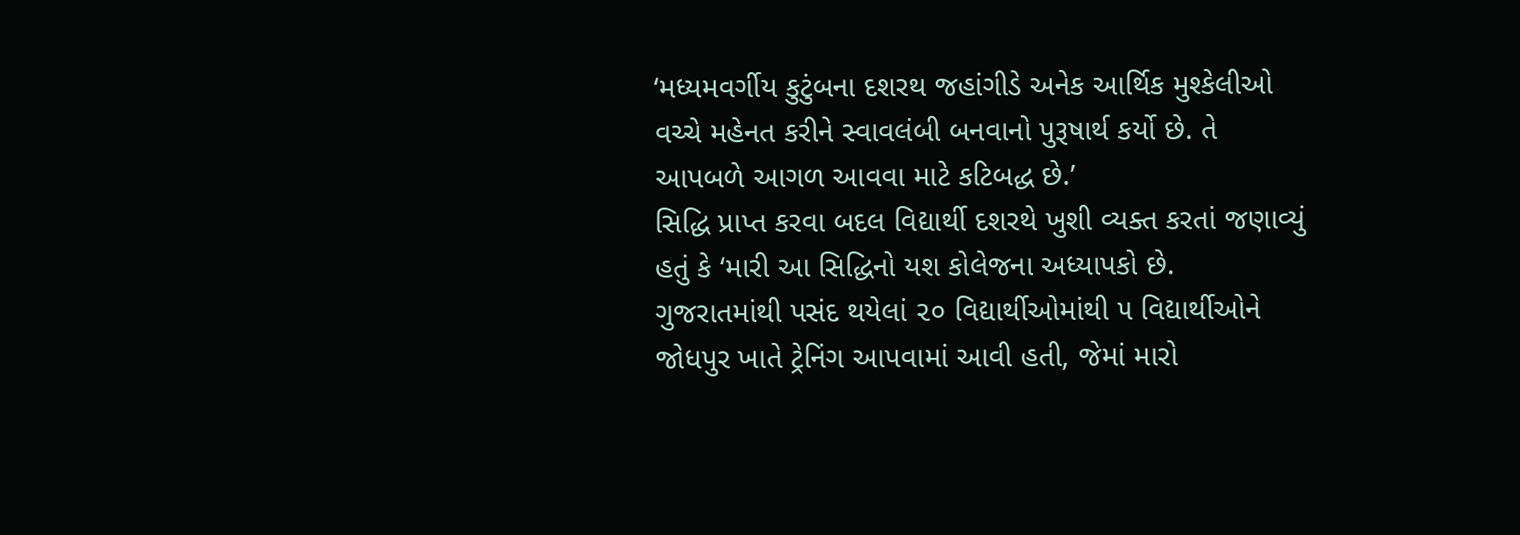‘મધ્યમવર્ગીય કુટુંબના દશરથ જહાંગીડે અનેક આર્થિક મુશ્કેલીઓ વચ્ચે મહેનત કરીને સ્વાવલંબી બનવાનો પુરૂષાર્થ કર્યો છે. તે આપબળે આગળ આવવા માટે કટિબદ્ધ છે.’
સિદ્ધિ પ્રાપ્ત કરવા બદલ વિદ્યાર્થી દશરથે ખુશી વ્યક્ત કરતાં જણાવ્યું હતું કે ‘મારી આ સિદ્ધિનો યશ કોલેજના અધ્યાપકો છે.
ગુજરાતમાંથી પસંદ થયેલાં ૨૦ વિદ્યાર્થીઓમાંથી ૫ વિદ્યાર્થીઓને જોધપુર ખાતે ટ્રેનિંગ આપવામાં આવી હતી, જેમાં મારો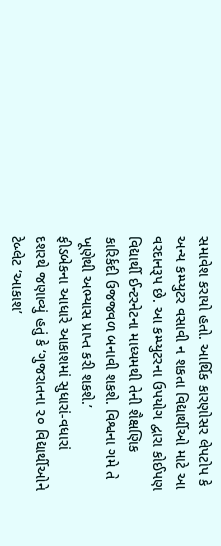સમાવેશ કરાયો હતો. આર્થિક કારણોસર લેપટોપ કે અન્ય કમ્પ્યુટર વસાવી ન શકતા વિદ્યાર્થીઓ માટે આ વરદાનરૂપ છે. આ કમ્પ્યુટરના ઉપયોગ દ્વારા કોઈપણ વિદ્યાર્થી ઈન્ટરનેટના માધ્યમથી તેની શૈક્ષણિક કારિર્કદી ઉજજવળ બનાવી શકશે. વિશ્વના ગમે તે ખૂણેથી અભ્યાસ પ્રાપ્ત કરી શકશે.’
ફીડબેકના આધારે આકાશમાં સુધારાં-વધારાં
દશરથે જણાવ્યું હતું કે ‘ગુજરાતના ૨૦ વિદ્યાર્થીઓને ટેબ્લેટ ‘આકાશ’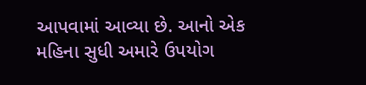આપવામાં આવ્યા છે. આનો એક મહિના સુધી અમારે ઉપયોગ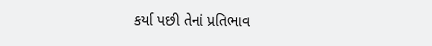કર્યા પછી તેનાં પ્રતિભાવ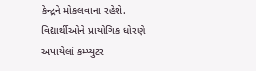કેન્દ્રને મોકલવાના રહેશે. વિદ્યાર્થીઓને પ્રાયોગિક ધોરણે અપાયેલાં કમ્પ્યુટર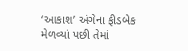‘આકાશ’ અંગેના ફીડબેક મેળવ્યાં પછી તેમાં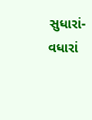સુધારાં-વધારાં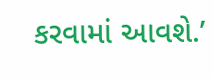કરવામાં આવશે.’